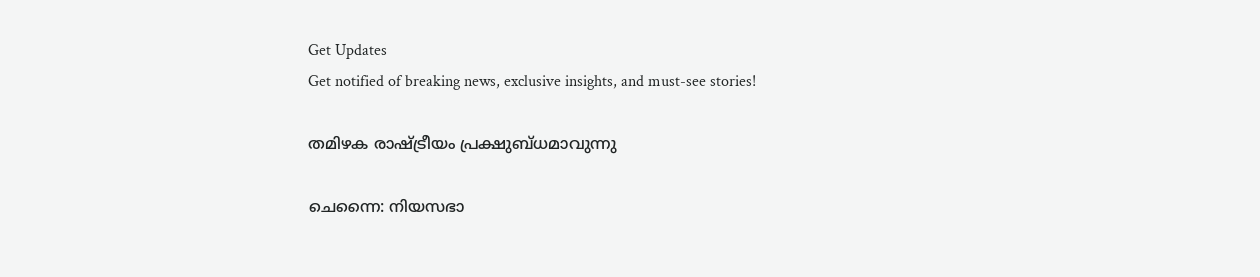Get Updates
Get notified of breaking news, exclusive insights, and must-see stories!

തമിഴക രാഷ്ട്രീയം പ്രക്ഷുബ്ധമാവുന്നു

ചെന്നൈ: നിയസഭാ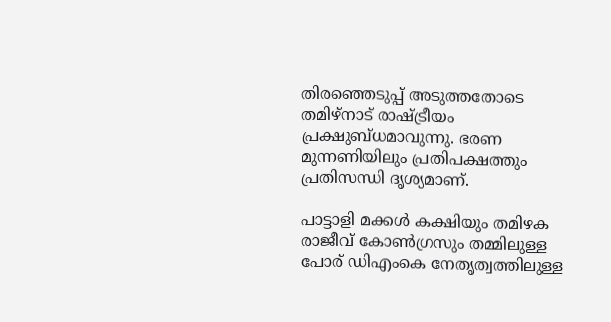തിരഞ്ഞെടുപ്പ് അടുത്തതോടെ തമിഴ്നാട് രാഷ്ട്രീയം പ്രക്ഷുബ്ധമാവുന്നു. ഭരണ മുന്നണിയിലും പ്രതിപക്ഷത്തും പ്രതിസന്ധി ദൃശ്യമാണ്.

പാട്ടാളി മക്കള്‍ കക്ഷിയും തമിഴക രാജീവ് കോണ്‍ഗ്രസും തമ്മിലുള്ള പോര് ഡിഎംകെ നേതൃത്വത്തിലുള്ള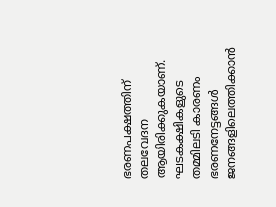ഭരണപക്ഷത്തിന് തലവേദന ആയിരിക്കുകയാണ്. ഘടകക്ഷികളുടെ തമ്മിലടി കാരണം ഭരണനേട്ടങ്ങള്‍ ജനങ്ങളിലെത്തിക്കാന്‍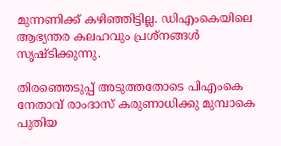മുന്നണിക്ക് കഴിഞ്ഞിട്ടില്ല. ഡിഎംകെയിലെ ആഭ്യന്തര കലഹവും പ്രശ്നങ്ങള്‍ സൃഷ്ടിക്കുന്നു.

തിരഞ്ഞെടുപ്പ് അടുത്തതോടെ പിഎംകെ നേതാവ് രാംദാസ് കരുണാധിക്കു മുമ്പാകെ പുതിയ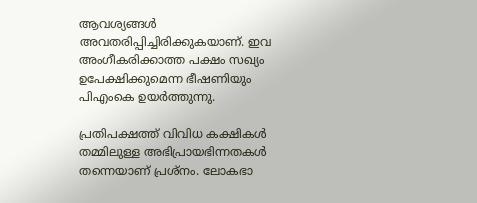ആവശ്യങ്ങള്‍ അവതരിപ്പിച്ചിരിക്കുകയാണ്. ഇവ അംഗീകരിക്കാത്ത പക്ഷം സഖ്യം ഉപേക്ഷിക്കുമെന്ന ഭീഷണിയും പിഎംകെ ഉയര്‍ത്തുന്നു.

പ്രതിപക്ഷത്ത് വിവിധ കക്ഷികള്‍ തമ്മിലുള്ള അഭിപ്രായഭിന്നതകള്‍ തന്നെയാണ് പ്രശ്നം. ലോകഭാ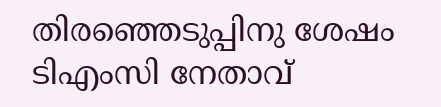തിരഞ്ഞെടുപ്പിനു ശേഷം ടിഎംസി നേതാവ്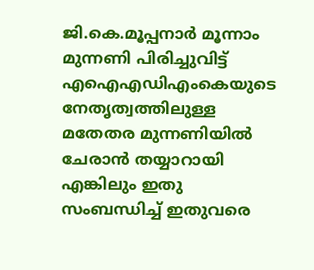ജി.കെ.മൂപ്പനാര്‍ മൂന്നാം മുന്നണി പിരിച്ചുവിട്ട് എഐഎഡിഎംകെയുടെ നേതൃത്വത്തിലുള്ള മതേതര മുന്നണിയില്‍ ചേരാന്‍ തയ്യാറായി എങ്കിലും ഇതു സംബന്ധിച്ച് ഇതുവരെ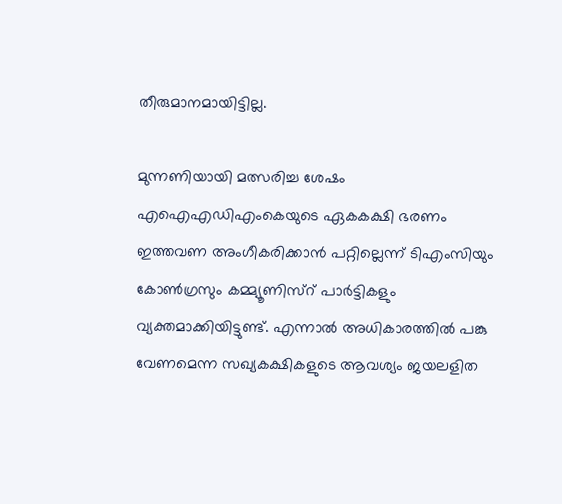തീരുമാനമായിട്ടില്ല.

മുന്നണിയായി മത്സരിച്ച ശേഷം എഐഎഡിഎംകെയുടെ ഏകകക്ഷി ഭരണം ഇത്തവണ അംഗീകരിക്കാന്‍ പറ്റില്ലെന്ന് ടിഎംസിയും കോണ്‍ഗ്രസും കമ്മ്യൂണിസ്റ് പാര്‍ട്ടികളും വ്യക്തമാക്കിയിട്ടുണ്ട്. എന്നാല്‍ അധികാരത്തില്‍ പങ്കു വേണമെന്ന സഖ്യകക്ഷികളുടെ ആവശ്യം ജയലളിത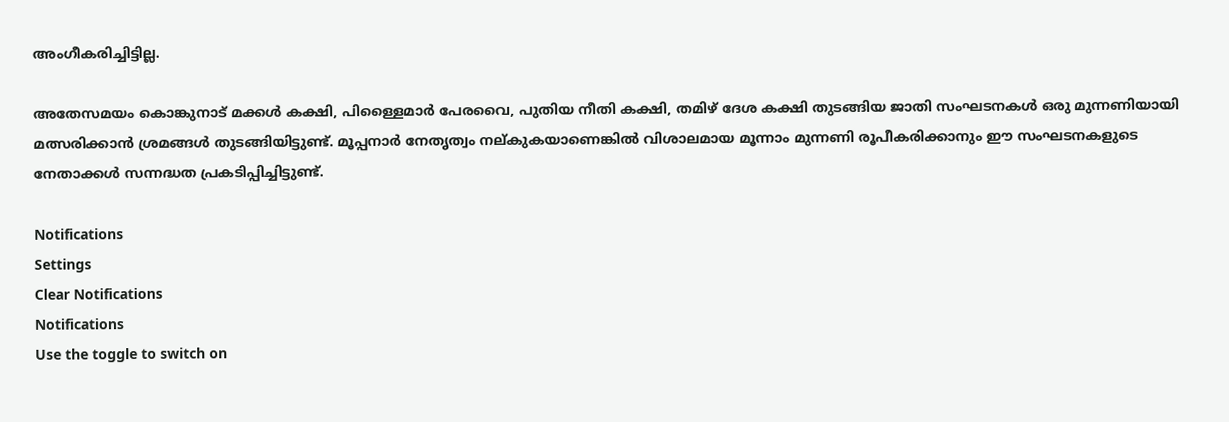അംഗീകരിച്ചിട്ടില്ല.

അതേസമയം കൊങ്കുനാട് മക്കള്‍ കക്ഷി, പിള്ളൈമാര്‍ പേരവൈ, പുതിയ നീതി കക്ഷി, തമിഴ് ദേശ കക്ഷി തുടങ്ങിയ ജാതി സംഘടനകള്‍ ഒരു മുന്നണിയായി മത്സരിക്കാന്‍ ശ്രമങ്ങള്‍ തുടങ്ങിയിട്ടുണ്ട്. മൂപ്പനാര്‍ നേതൃത്വം നല്കുകയാണെങ്കില്‍ വിശാലമായ മൂന്നാം മുന്നണി രൂപീകരിക്കാനും ഈ സംഘടനകളുടെ നേതാക്കള്‍ സന്നദ്ധത പ്രകടിപ്പിച്ചിട്ടുണ്ട്.

Notifications
Settings
Clear Notifications
Notifications
Use the toggle to switch on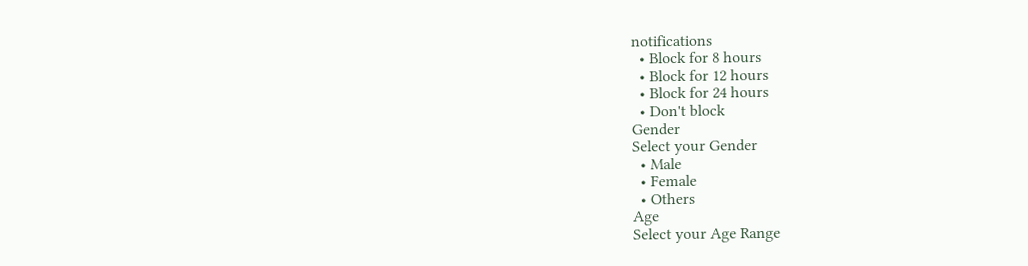notifications
  • Block for 8 hours
  • Block for 12 hours
  • Block for 24 hours
  • Don't block
Gender
Select your Gender
  • Male
  • Female
  • Others
Age
Select your Age Range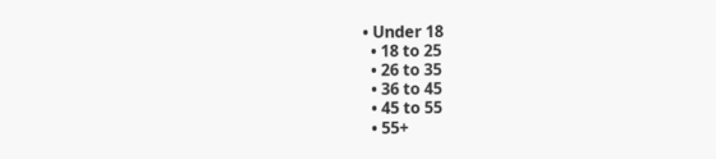• Under 18
  • 18 to 25
  • 26 to 35
  • 36 to 45
  • 45 to 55
  • 55+